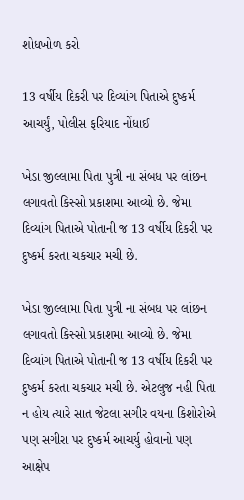શોધખોળ કરો

13 વર્ષીય દિકરી પર દિવ્યાંગ પિતાએ દુષ્કર્મ આચર્યું, પોલીસ ફરિયાદ નોંધાઈ

ખેડા જીલ્લામા પિતા પુત્રી ના સંબધ પર લાંછન લગાવતો કિસ્સો પ્રકાશમા આવ્યો છે. જેમા દિવ્યાંગ પિતાએ પોતાની જ 13 વર્ષીય દિકરી પર દુષ્કર્મ કરતા ચકચાર મચી છે.

ખેડા જીલ્લામા પિતા પુત્રી ના સંબધ પર લાંછન લગાવતો કિસ્સો પ્રકાશમા આવ્યો છે. જેમા દિવ્યાંગ પિતાએ પોતાની જ 13 વર્ષીય દિકરી પર દુષ્કર્મ કરતા ચકચાર મચી છે. એટલુજ નહી પિતા ન હોય ત્યારે સાત જેટલા સગીર વયના કિશોરોએ પણ સગીરા પર દુષ્કર્મ આચર્યુ હોવાનો પણ આક્ષેપ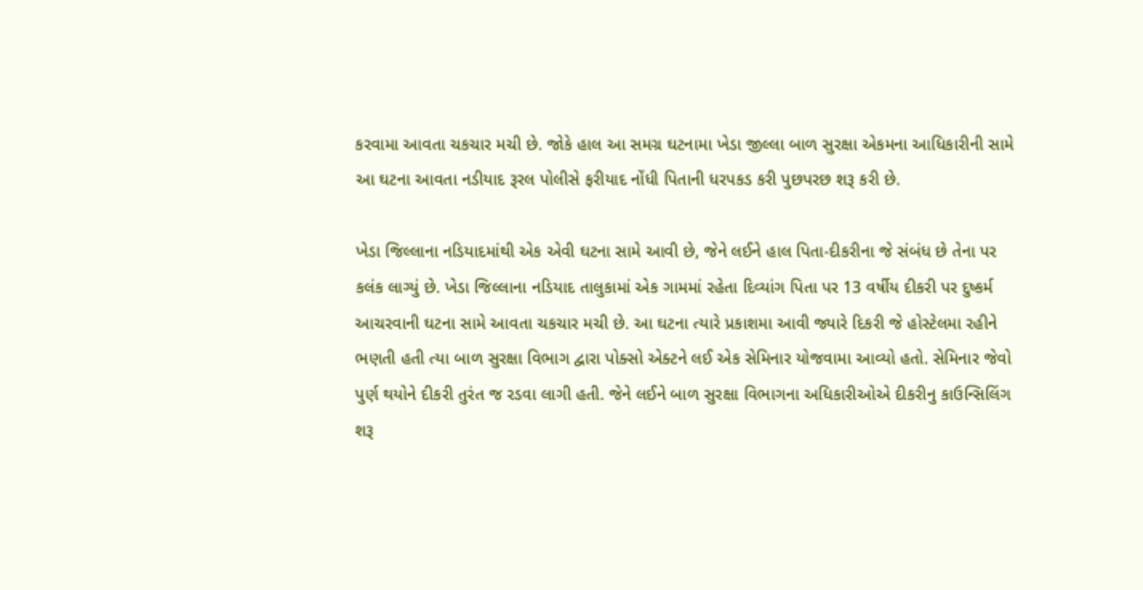કરવામા આવતા ચકચાર મચી છે. જોકે હાલ આ સમગ્ર ઘટનામા ખેડા જીલ્લા બાળ સુરક્ષા એકમના આધિકારીની સામે આ ઘટના આવતા નડીયાદ રૂરલ પોલીસે ફરીયાદ નોંધી પિતાની ધરપકડ કરી પુછપરછ શરૂ કરી છે.

ખેડા જિલ્લાના નડિયાદમાંથી એક એવી ઘટના સામે આવી છે, જેને લઈને હાલ પિતા-દીકરીના જે સંબંધ છે તેના પર કલંક લાગ્યું છે. ખેડા જિલ્લાના નડિયાદ તાલુકામાં એક ગામમાં રહેતા દિવ્યાંગ પિતા પર 13 વર્ષીય દીકરી પર દુષ્કર્મ આચરવાની ઘટના સામે આવતા ચકચાર મચી છે. આ ઘટના ત્યારે પ્રકાશમા આવી જ્યારે દિકરી જે હોસ્ટેલમા રહીને ભણતી હતી ત્યા બાળ સુરક્ષા વિભાગ દ્વારા પોક્સો એક્ટને લઈ એક સેમિનાર યોજવામા આવ્યો હતો. સેમિનાર જેવો પુર્ણ થયોને દીકરી તુરંત જ રડવા લાગી હતી. જેને લઈને બાળ સુરક્ષા વિભાગના અધિકારીઓએ દીકરીનુ કાઉન્સિલિંગ શરૂ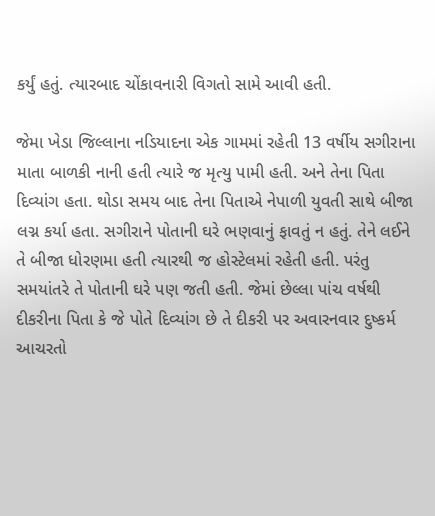કર્યું હતું. ત્યારબાદ ચોંકાવનારી વિગતો સામે આવી હતી.

જેમા ખેડા જિલ્લાના નડિયાદના એક ગામમાં રહેતી 13 વર્ષીય સગીરાના માતા બાળકી નાની હતી ત્યારે જ મૃત્યુ પામી હતી. અને તેના પિતા દિવ્યાંગ હતા. થોડા સમય બાદ તેના પિતાએ નેપાળી યુવતી સાથે બીજા લગ્ન કર્યા હતા. સગીરાને પોતાની ઘરે ભણવાનું ફાવતું ન હતું. તેને લઈને તે બીજા ધોરણમા હતી ત્યારથી જ હોસ્ટેલમાં રહેતી હતી. પરંતુ સમયાંતરે તે પોતાની ઘરે પણ જતી હતી. જેમાં છેલ્લા પાંચ વર્ષથી દીકરીના પિતા કે જે પોતે દિવ્યાંગ છે તે દીકરી પર અવારનવાર દુષ્કર્મ આચરતો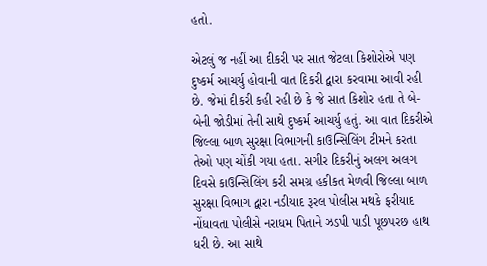હતો.

એટલું જ નહીં આ દીકરી પર સાત જેટલા કિશોરોએ પણ દુષ્કર્મ આચર્યુ હોવાની વાત દિકરી દ્વારા કરવામા આવી રહી છે. જેમાં દીકરી કહી રહી છે કે જે સાત કિશોર હતા તે બે-બેની જોડીમાં તેની સાથે દુષ્કર્મ આચર્યુ હતું. આ વાત દિકરીએ જિલ્લા બાળ સુરક્ષા વિભાગની કાઉન્સિલિંગ ટીમને કરતા તેઓ પણ ચોંકી ગયા હતા. સગીર દિકરીનું અલગ અલગ દિવસે કાઉન્સિલિંગ કરી સમગ્ર હકીકત મેળવી જિલ્લા બાળ સુરક્ષા વિભાગ દ્વારા નડીયાદ રૂરલ પોલીસ મથકે ફરીયાદ નોંધાવતા પોલીસે નરાધમ પિતાને ઝડપી પાડી પૂછપરછ હાથ ધરી છે. આ સાથે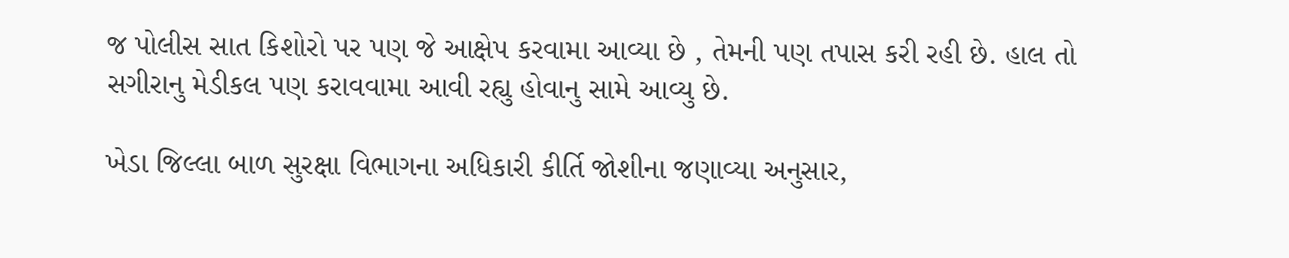જ પોલીસ સાત કિશોરો પર પણ જે આક્ષેપ કરવામા આવ્યા છે , તેમની પણ તપાસ કરી રહી છે. હાલ તો સગીરાનુ મેડીકલ પણ કરાવવામા આવી રહ્યુ હોવાનુ સામે આવ્યુ છે.

ખેડા જિલ્લા બાળ સુરક્ષા વિભાગના અધિકારી કીર્તિ જોશીના જણાવ્યા અનુસાર,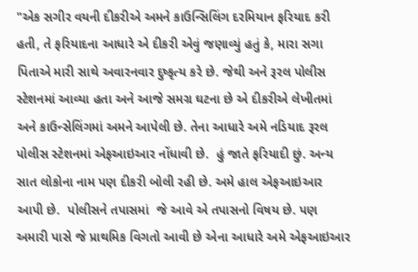"એક સગીર વયની દીકરીએ અમને કાઉન્સિલિંગ દરમિયાન ફરિયાદ કરી હતી, તે ફરિયાદના આધારે એ દીકરી એવું જણાવ્યું હતું કે, મારા સગા પિતાએ મારી સાથે અવારનવાર દુષ્કૃત્ય કરે છે. જેથી અને રૂરલ પોલીસ સ્ટેશનમાં આવ્યા હતા અને આજે સમગ્ર ઘટના છે એ દીકરીએ લેખીતમાં અને કાઉન્સેલિંગમાં અમને આપેલી છે. તેના આધારે અમે નડિયાદ રૂરલ પોલીસ સ્ટેશનમાં એફઆઇઆર નોંધાવી છે.  હું જાતે ફરિયાદી છું. અન્ય સાત લોકોના નામ પણ દીકરી બોલી રહી છે. અમે હાલ એફઆઇઆર આપી છે.  પોલીસને તપાસમાં  જે આવે એ તપાસનો વિષય છે. પણ અમારી પાસે જે પ્રાથમિક વિગતો આવી છે એના આધારે અમે એફઆઇઆર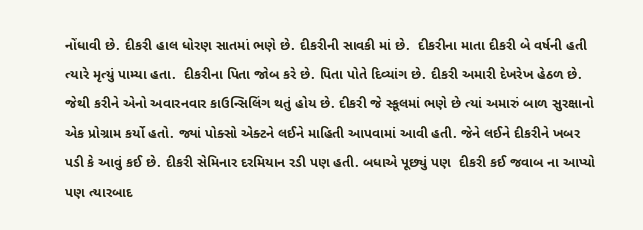નોંધાવી છે. દીકરી હાલ ધોરણ સાતમાં ભણે છે. દીકરીની સાવકી માં છે.  દીકરીના માતા દીકરી બે વર્ષની હતી ત્યારે મૃત્યું પામ્યા હતા.  દીકરીના પિતા જોબ કરે છે. પિતા પોતે દિવ્યાંગ છે. દીકરી અમારી દેખરેખ હેઠળ છે. જેથી કરીને એનો અવારનવાર કાઉન્સિલિંગ થતું હોય છે. દીકરી જે સ્કૂલમાં ભણે છે ત્યાં અમારું બાળ સુરક્ષાનો એક પ્રોગ્રામ કર્યો હતો. જ્યાં પોક્સો એક્ટને લઈને માહિતી આપવામાં આવી હતી. જેને લઈને દીકરીને ખબર પડી કે આવું કઈ છે. દીકરી‌ સેમિનાર દરમિયાન રડી પણ હતી. બધાએ પૂછ્યું પણ  દીકરી કઈ જવાબ ના આપ્યો પણ ત્યારબાદ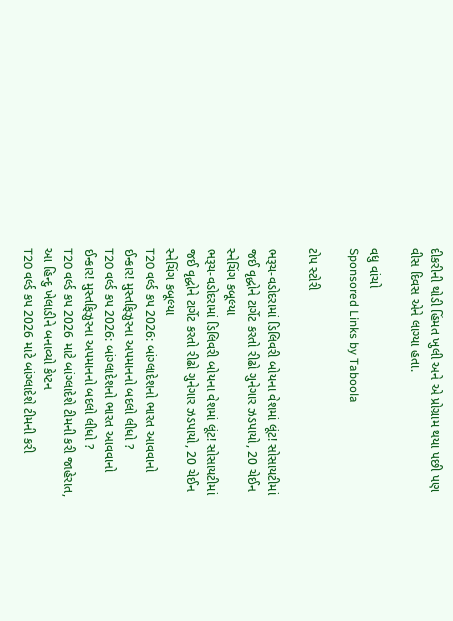દીકરીની થોડી હિંમત ખુલી અને એ પ્રોગ્રામ થયા પછી પણ વીસ દિવસ એને લાગ્યા હતા.

વધુ વાંચો
Sponsored Links by Taboola

ટોપ સ્ટોરી

ભરૂચ-વડોદરામાં ડિલિવરી બોયના વેશમાં લૂંટ! સોસાયટીમાં જઈ વૃદ્ધોને ટાર્ગેટ કરતો રીઢો ગુનેગાર ઝડપાયો, 20 ચેઈન સ્નેચિંગ કબૂલ્યા
ભરૂચ-વડોદરામાં ડિલિવરી બોયના વેશમાં લૂંટ! સોસાયટીમાં જઈ વૃદ્ધોને ટાર્ગેટ કરતો રીઢો ગુનેગાર ઝડપાયો, 20 ચેઈન સ્નેચિંગ કબૂલ્યા
T20 વર્લ્ડ કપ 2026: બાંગ્લાદેશનો ભારત આવવાનો ઈન્કાર! મુસ્તફિઝુરના અપમાનનો બદલો લીધો ?
T20 વર્લ્ડ કપ 2026: બાંગ્લાદેશનો ભારત આવવાનો ઈન્કાર! મુસ્તફિઝુરના અપમાનનો બદલો લીધો ?
T20 વર્લ્ડ કપ 2026 માટે બાંગ્લાદેશે ટીમની કરી જાહેરાત, આ હિન્દુ ખેલાડીને બનાવ્યો કેપ્ટન
T20 વર્લ્ડ કપ 2026 માટે બાંગ્લાદેશે ટીમની કરી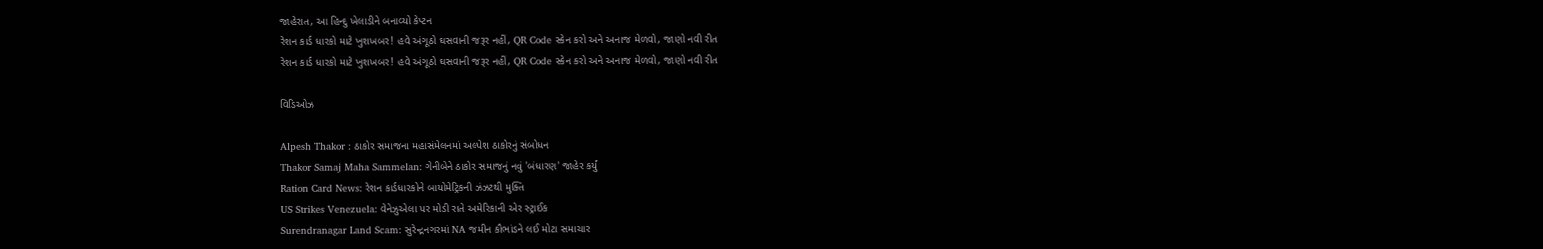જાહેરાત, આ હિન્દુ ખેલાડીને બનાવ્યો કેપ્ટન
રેશન કાર્ડ ધારકો માટે ખુશખબર! હવે અંગૂઠો ઘસવાની જરૂર નહીં, QR Code સ્કેન કરો અને અનાજ મેળવો, જાણો નવી રીત
રેશન કાર્ડ ધારકો માટે ખુશખબર! હવે અંગૂઠો ઘસવાની જરૂર નહીં, QR Code સ્કેન કરો અને અનાજ મેળવો, જાણો નવી રીત

વિડિઓઝ

Alpesh Thakor : ઠાકોર સમાજના મહાસંમેલનમાં અલ્પેશ ઠાકોરનું સંબોધન
Thakor Samaj Maha Sammelan: ગેનીબેને ઠાકોર સમાજનું નવું 'બંધારણ' જાહેર કર્યું
Ration Card News: રેશન કાર્ડધારકોને બાયોમેટ્રિકની ઝંઝટથી મુક્તિ
US Strikes Venezuela: વેનેઝુએલા પર મોડી રાતે અમેરિકાની એર સ્ટ્રાઈક
Surendranagar Land Scam: સુરેન્દ્રનગરમાં NA જમીન કૌભાંડને લઈ મોટા સમાચાર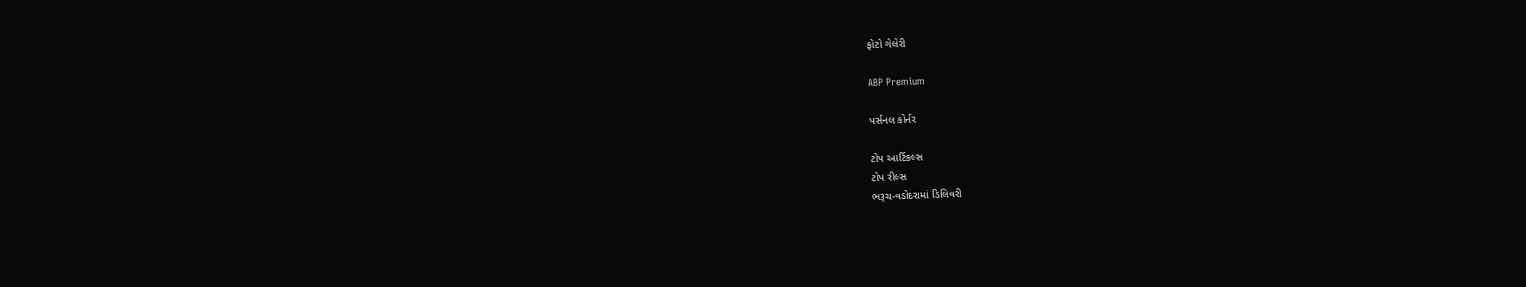ફોટો ગેલેરી

ABP Premium

પર્સનલ કોર્નર

ટોપ આર્ટિકલ્સ
ટોપ રીલ્સ
ભરૂચ-વડોદરામાં ડિલિવરી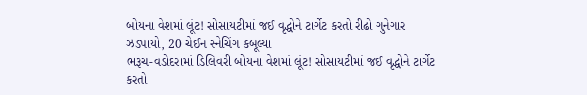બોયના વેશમાં લૂંટ! સોસાયટીમાં જઈ વૃદ્ધોને ટાર્ગેટ કરતો રીઢો ગુનેગાર ઝડપાયો, 20 ચેઈન સ્નેચિંગ કબૂલ્યા
ભરૂચ-વડોદરામાં ડિલિવરી બોયના વેશમાં લૂંટ! સોસાયટીમાં જઈ વૃદ્ધોને ટાર્ગેટ કરતો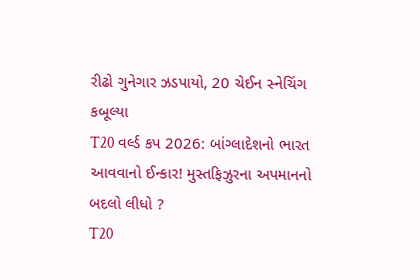રીઢો ગુનેગાર ઝડપાયો, 20 ચેઈન સ્નેચિંગ કબૂલ્યા
T20 વર્લ્ડ કપ 2026: બાંગ્લાદેશનો ભારત આવવાનો ઈન્કાર! મુસ્તફિઝુરના અપમાનનો બદલો લીધો ?
T20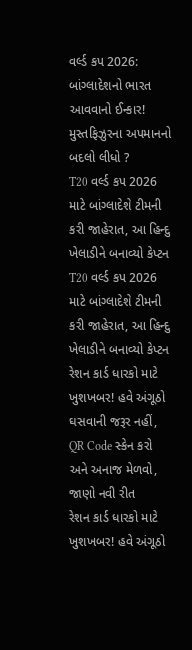વર્લ્ડ કપ 2026: બાંગ્લાદેશનો ભારત આવવાનો ઈન્કાર! મુસ્તફિઝુરના અપમાનનો બદલો લીધો ?
T20 વર્લ્ડ કપ 2026 માટે બાંગ્લાદેશે ટીમની કરી જાહેરાત, આ હિન્દુ ખેલાડીને બનાવ્યો કેપ્ટન
T20 વર્લ્ડ કપ 2026 માટે બાંગ્લાદેશે ટીમની કરી જાહેરાત, આ હિન્દુ ખેલાડીને બનાવ્યો કેપ્ટન
રેશન કાર્ડ ધારકો માટે ખુશખબર! હવે અંગૂઠો ઘસવાની જરૂર નહીં, QR Code સ્કેન કરો અને અનાજ મેળવો, જાણો નવી રીત
રેશન કાર્ડ ધારકો માટે ખુશખબર! હવે અંગૂઠો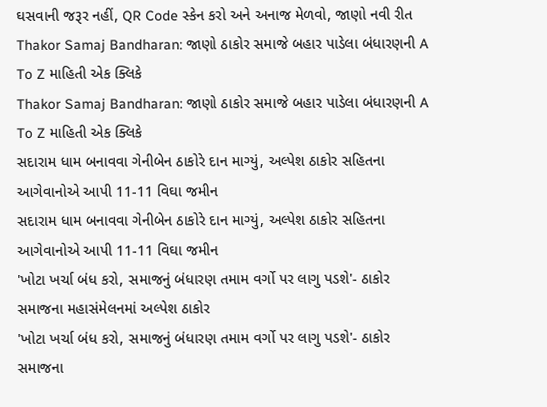ઘસવાની જરૂર નહીં, QR Code સ્કેન કરો અને અનાજ મેળવો, જાણો નવી રીત
Thakor Samaj Bandharan: જાણો ઠાકોર સમાજે બહાર પાડેલા બંધારણની A To Z માહિતી એક ક્લિકે
Thakor Samaj Bandharan: જાણો ઠાકોર સમાજે બહાર પાડેલા બંધારણની A To Z માહિતી એક ક્લિકે
સદારામ ધામ બનાવવા ગેનીબેન ઠાકોરે દાન માગ્યું, અલ્પેશ ઠાકોર સહિતના આગેવાનોએ આપી 11-11 વિઘા જમીન
સદારામ ધામ બનાવવા ગેનીબેન ઠાકોરે દાન માગ્યું, અલ્પેશ ઠાકોર સહિતના આગેવાનોએ આપી 11-11 વિઘા જમીન
'ખોટા ખર્ચા બંધ કરો, સમાજનું બંધારણ તમામ વર્ગો પર લાગુ પડશે'- ઠાકોર સમાજના મહાસંમેલનમાં અલ્પેશ ઠાકોર
'ખોટા ખર્ચા બંધ કરો, સમાજનું બંધારણ તમામ વર્ગો પર લાગુ પડશે'- ઠાકોર સમાજના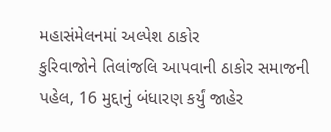મહાસંમેલનમાં અલ્પેશ ઠાકોર
કુરિવાજોને તિલાંજલિ આપવાની ઠાકોર સમાજની પહેલ, 16 મુદ્દાનું બંધારણ કર્યું જાહેર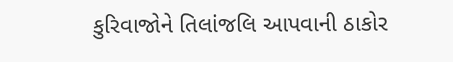કુરિવાજોને તિલાંજલિ આપવાની ઠાકોર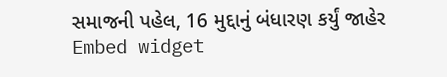સમાજની પહેલ, 16 મુદ્દાનું બંધારણ કર્યું જાહેર
Embed widget